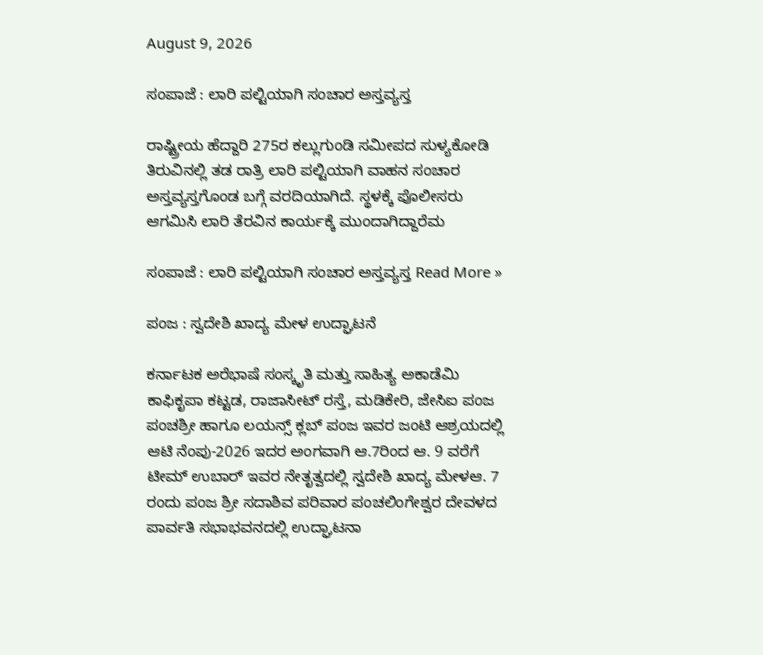August 9, 2026

ಸಂಪಾಜೆ : ಲಾರಿ ಪಲ್ಟಿಯಾಗಿ ಸಂಚಾರ ಅಸ್ತವ್ಯಸ್ತ

ರಾಷ್ಟ್ರೀಯ ಹೆದ್ದಾರಿ 275ರ ಕಲ್ಲುಗುಂಡಿ ಸಮೀಪದ ಸುಳ್ಯಕೋಡಿ ತಿರುವಿನಲ್ಲಿ ತಡ ರಾತ್ರಿ ಲಾರಿ ಪಲ್ಟಿಯಾಗಿ ‌ವಾಹನ‌ ಸಂಚಾರ ಅಸ್ತವ್ಯಸ್ತಗೊಂಡ ಬಗ್ಗೆ ವರದಿಯಾಗಿದೆ. ಸ್ಥಳಕ್ಕೆ ಪೊಲೀಸರು ಆಗಮಿಸಿ ಲಾರಿ ತೆರವಿನ ಕಾರ್ಯಕ್ಕೆ ಮುಂದಾಗಿದ್ದಾರೆಮ

ಸಂಪಾಜೆ : ಲಾರಿ ಪಲ್ಟಿಯಾಗಿ ಸಂಚಾರ ಅಸ್ತವ್ಯಸ್ತ Read More »

ಪಂಜ : ಸ್ವದೇಶಿ ಖಾದ್ಯ ಮೇಳ ಉದ್ಘಾಟನೆ

ಕರ್ನಾಟಕ ಅರೆಭಾಷೆ ಸಂಸ್ಕೃತಿ ಮತ್ತು ಸಾಹಿತ್ಯ ಅಕಾಡೆಮಿ ಕಾಫಿಕೃಪಾ ಕಟ್ಟಡ, ರಾಜಾಸೀಟ್ ರಸ್ತೆ, ಮಡಿಕೇರಿ, ಜೇಸಿಐ ಪಂಜ ಪಂಚಶ್ರೀ ಹಾಗೂ ಲಯನ್ಸ್ ಕ್ಲಬ್ ಪಂಜ ಇವರ ಜಂಟಿ ಆಶ್ರಯದಲ್ಲಿ ಆಟಿ ನೆಂಪು-2026 ಇದರ ಅಂಗವಾಗಿ ಆ.7ರಿಂದ ಆ. 9 ವರೆಗೆ ಟೀಮ್ ಉಬಾರ್ ಇವರ ನೇತೃತ್ವದಲ್ಲಿ ಸ್ವದೇಶಿ ಖಾದ್ಯ ಮೇಳಆ. 7 ರಂದು ಪಂಜ ಶ್ರೀ ಸದಾಶಿವ ಪರಿವಾರ ಪಂಚಲಿಂಗೇಶ್ವರ ದೇವಳದ ಪಾರ್ವತಿ ಸಭಾಭವನದಲ್ಲಿ ಉದ್ಘಾಟನಾ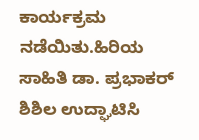ಕಾರ್ಯಕ್ರಮ ನಡೆಯಿತು.ಹಿರಿಯ ಸಾಹಿತಿ ಡಾ. ಪ್ರಭಾಕರ್ ಶಿಶಿಲ ಉದ್ಘಾಟಿಸಿ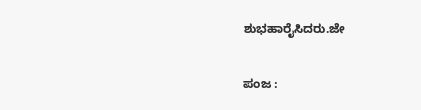ಶುಭಹಾರೈಸಿದರು.ಜೇ

ಪಂಜ :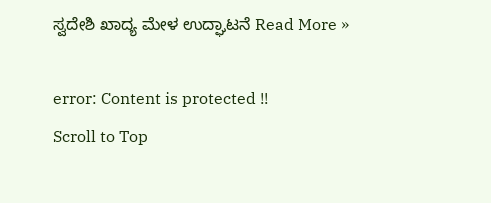ಸ್ವದೇಶಿ ಖಾದ್ಯ ಮೇಳ ಉದ್ಘಾಟನೆ Read More »

error: Content is protected !!
Scroll to Top